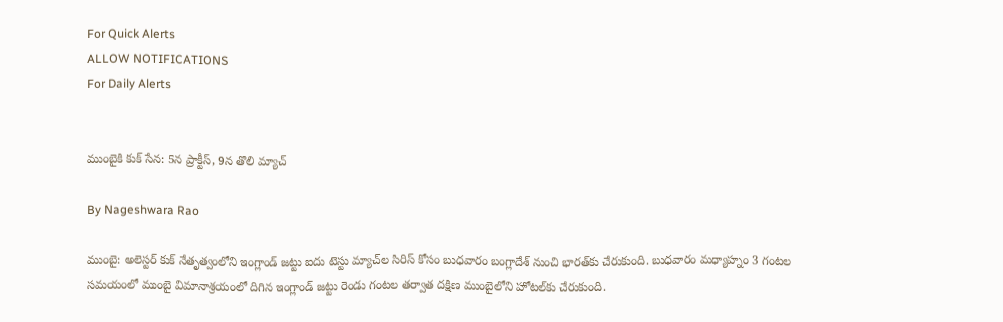For Quick Alerts
ALLOW NOTIFICATIONS
For Daily Alerts


ముంబైకి కుక్ సేన: 5న ప్రాక్టీస్, 9న తొలి మ్యాచ్

By Nageshwara Rao

ముంబై: అలెస్టర్ కుక్ నేతృత్వంలోని ఇంగ్లాండ్ జట్టు ఐదు టెస్టు మ్యాచ్‌ల సిరిస్ కోసం బుధవారం బంగ్లాదేశ్ నుంచి భారత్‌కు చేరుకుంది. బుధవారం మధ్యాహ్నం 3 గంటల సమయంలో ముంబై విమానాశ్రయంలో దిగిన ఇంగ్లాండ్ జట్టు రెండు గంటల తర్వాత దక్షిణ ముంబైలోని హోటల్‌కు చేరుకుంది.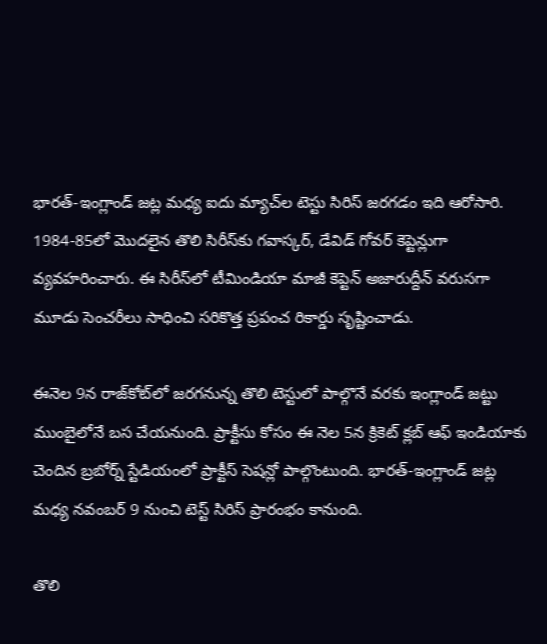భారత్-ఇంగ్లాండ్ జట్ల మధ్య ఐదు మ్యాచ్‌ల టెస్టు సిరిస్ జరగడం ఇది ఆరోసారి. 1984-85లో మొదలైన తొలి సిరీస్‌కు గవాస్కర్, డేవిడ్ గోవర్ కెప్టెన్లుగా వ్యవహరించారు. ఈ సిరీస్‌లో టీమిండియా మాజీ కెప్టెన్ అజారుద్దీన్ వరుసగా మూడు సెంచరీలు సాధించి సరికొత్త ప్రపంచ రికార్డు సృష్టించాడు.

ఈనెల 9న రాజ్‌కోట్‌లో జరగనున్న తొలి టెస్టులో పాల్గొనే వరకు ఇంగ్లాండ్ జట్టు ముంబైలోనే బస చేయనుంది. ప్రాక్టీసు కోసం ఈ నెల 5న క్రికెట్ క్లబ్ ఆఫ్ ఇండియాకు చెందిన బ్రబోర్న్‌ స్టేడియంలో ప్రాక్టీస్‌ సెషన్లో పాల్గొంటుంది. భారత్-ఇంగ్లాండ్ జట్ల మధ్య నవంబర్ 9 నుంచి టెస్ట్ సిరిస్ ప్రారంభం కానుంది.

తొలి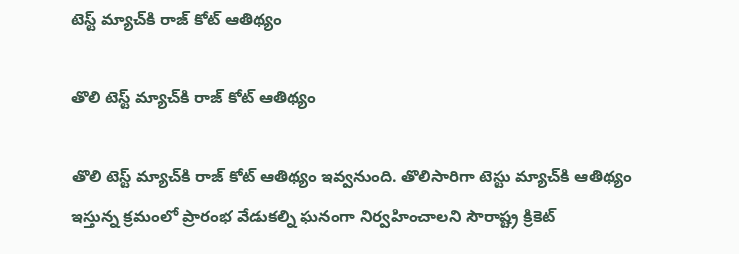టెస్ట్ మ్యాచ్‌కి రాజ్ కోట్ ఆతిథ్యం

తొలి టెస్ట్ మ్యాచ్‌కి రాజ్ కోట్ ఆతిథ్యం

తొలి టెస్ట్ మ్యాచ్‌కి రాజ్ కోట్ ఆతిథ్యం ఇవ్వనుంది. తొలిసారిగా టెస్టు మ్యాచ్‌కి ఆతిథ్యం ఇస్తున్న క్రమంలో ప్రారంభ వేడుకల్ని ఘనంగా నిర్వహించాలని సౌరాష్ట్ర క్రికెట్‌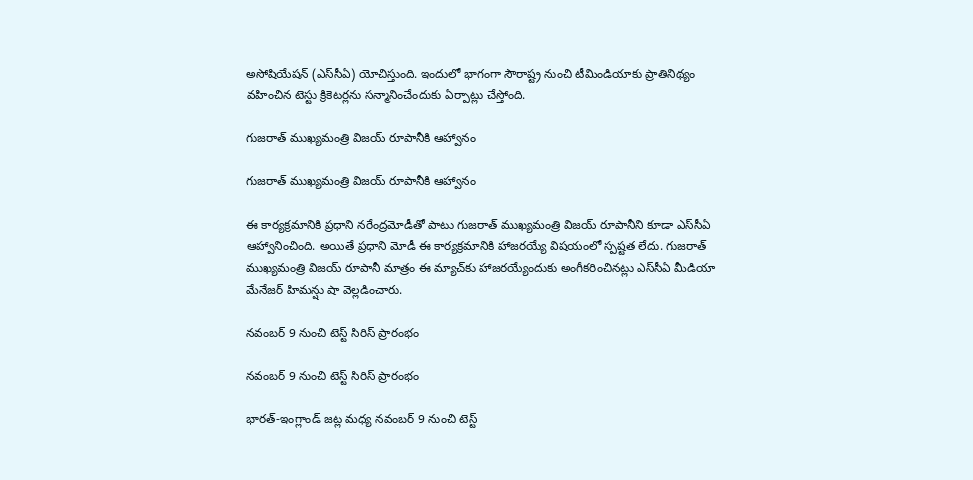అసోషియేషన్‌ (ఎస్‌సీఏ) యోచిస్తుంది. ఇందులో భాగంగా సౌరాష్ట్ర నుంచి టీమిండియాకు ప్రాతినిథ్యం వహించిన టెస్టు క్రికెటర్లను సన్మానించేందుకు ఏర్పాట్లు చేస్తోంది.

గుజరాత్‌ ముఖ్యమంత్రి విజయ్‌ రూపానీకి ఆహ్వానం

గుజరాత్‌ ముఖ్యమంత్రి విజయ్‌ రూపానీకి ఆహ్వానం

ఈ కార్యక్రమానికి ప్రధాని నరేంద్రమోడీతో పాటు గుజరాత్‌ ముఖ్యమంత్రి విజయ్‌ రూపానీని కూడా ఎస్‌సీఏ ఆహ్వానించింది. అయితే ప్రధాని మోడీ ఈ కార్యక్రమానికి హాజరయ్యే విషయంలో స్పష్టత లేదు. గుజరాత్ ముఖ్యమంత్రి విజయ్ రూపానీ మాత్రం ఈ మ్యాచ్‌కు హాజరయ్యేందుకు అంగీకరించినట్లు ఎస్‌సీఏ మీడియా మేనేజర్‌ హిమన్షు షా వెల్లడించారు.

నవంబర్ 9 నుంచి టెస్ట్ సిరిస్ ప్రారంభం

నవంబర్ 9 నుంచి టెస్ట్ సిరిస్ ప్రారంభం

భారత్-ఇంగ్లాండ్ జట్ల మధ్య నవంబర్ 9 నుంచి టెస్ట్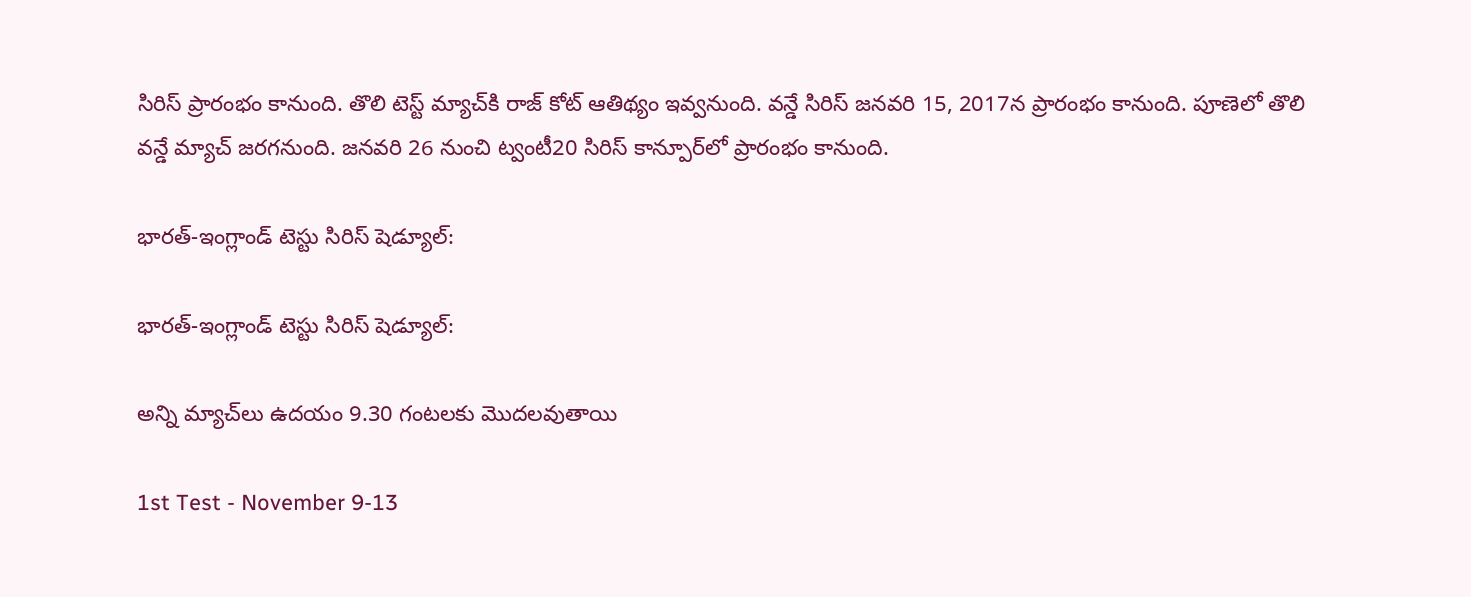సిరిస్ ప్రారంభం కానుంది. తొలి టెస్ట్ మ్యాచ్‌కి రాజ్ కోట్ ఆతిథ్యం ఇవ్వనుంది. వన్డే సిరిస్ జనవరి 15, 2017న ప్రారంభం కానుంది. పూణెలో తొలి వన్డే మ్యాచ్ జరగనుంది. జనవరి 26 నుంచి ట్వంటీ20 సిరిస్ కాన్పూర్‌లో ప్రారంభం కానుంది.

భారత్-ఇంగ్లాండ్ టెస్టు సిరిస్ షెడ్యూల్:

భారత్-ఇంగ్లాండ్ టెస్టు సిరిస్ షెడ్యూల్:

అన్ని మ్యాచ్‌లు ఉదయం 9.30 గంటలకు మొదలవుతాయి

1st Test - November 9-13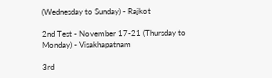(Wednesday to Sunday) - Rajkot

2nd Test - November 17-21 (Thursday to Monday) - Visakhapatnam

3rd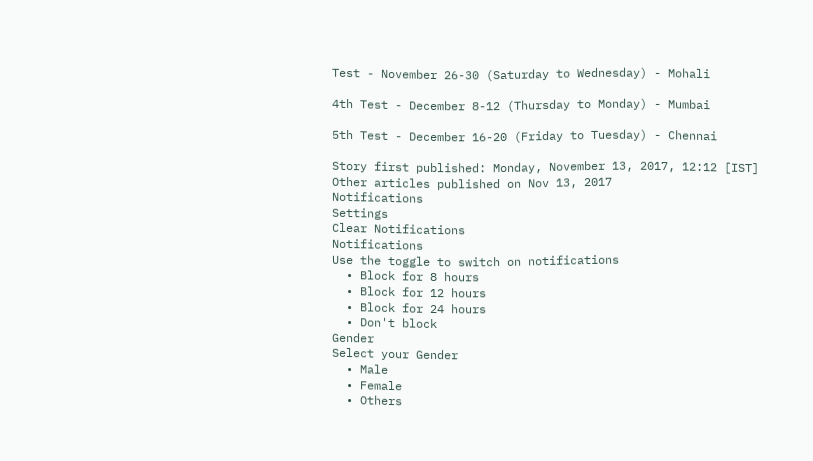Test - November 26-30 (Saturday to Wednesday) - Mohali

4th Test - December 8-12 (Thursday to Monday) - Mumbai

5th Test - December 16-20 (Friday to Tuesday) - Chennai

Story first published: Monday, November 13, 2017, 12:12 [IST]
Other articles published on Nov 13, 2017
Notifications
Settings
Clear Notifications
Notifications
Use the toggle to switch on notifications
  • Block for 8 hours
  • Block for 12 hours
  • Block for 24 hours
  • Don't block
Gender
Select your Gender
  • Male
  • Female
  • Others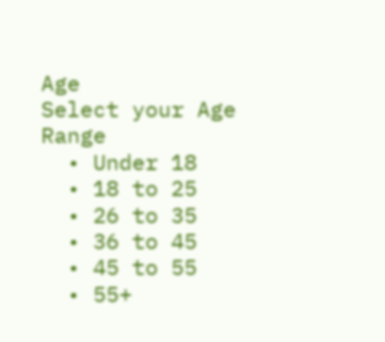Age
Select your Age Range
  • Under 18
  • 18 to 25
  • 26 to 35
  • 36 to 45
  • 45 to 55
  • 55+